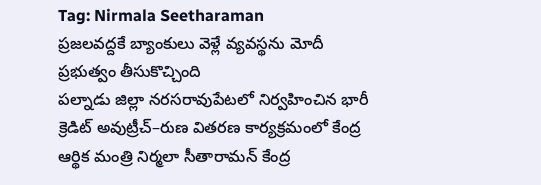Tag: Nirmala Seetharaman
ప్రజలవద్దకే బ్యాంకులు వెళ్లే వ్యవస్థను మోదీ ప్రభుత్వం తీసుకొచ్చింది
పల్నాడు జిల్లా నరసరావుపేటలో నిర్వహించిన భారీ క్రెడిట్ అవుట్రీచ్–రుణ వితరణ కార్యక్రమంలో కేంద్ర ఆర్థిక మంత్రి నిర్మలా సీతారామన్ కేంద్ర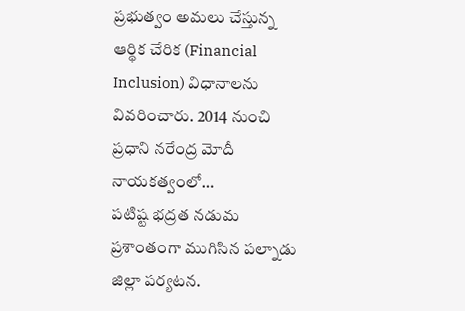ప్రభుత్వం అమలు చేస్తున్న ఆర్థిక చేరిక (Financial Inclusion) విధానాలను వివరించారు. 2014 నుంచి ప్రధాని నరేంద్ర మోదీ నాయకత్వంలో…
పటిష్ట భద్రత నడుమ ప్రశాంతంగా ముగిసిన పల్నాడు జిల్లా పర్యటన.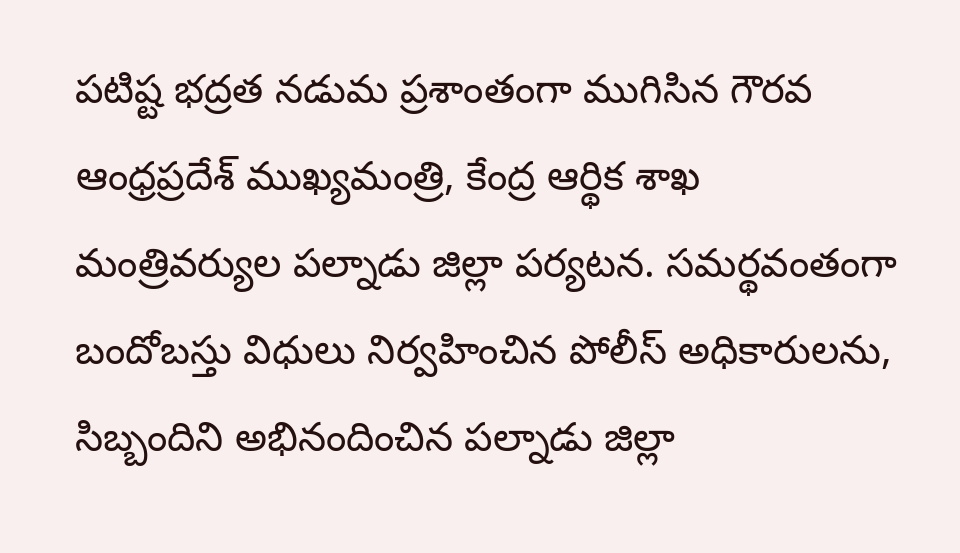పటిష్ట భద్రత నడుమ ప్రశాంతంగా ముగిసిన గౌరవ ఆంధ్రప్రదేశ్ ముఖ్యమంత్రి, కేంద్ర ఆర్థిక శాఖ మంత్రివర్యుల పల్నాడు జిల్లా పర్యటన. సమర్థవంతంగా బందోబస్తు విధులు నిర్వహించిన పోలీస్ అధికారులను, సిబ్బందిని అభినందించిన పల్నాడు జిల్లా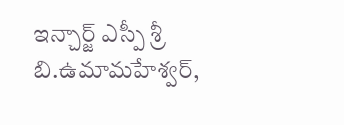ఇన్చార్జ్ ఎస్పీ శ్రీ బి.ఉమామహేశ్వర్,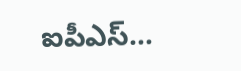ఐపీఎస్…